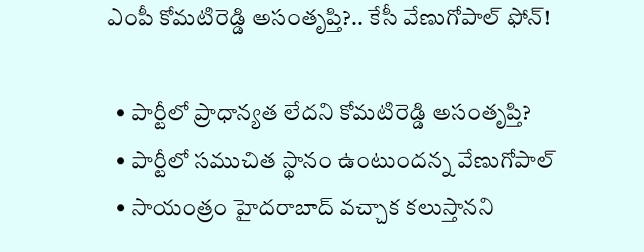ఎంపీ కోమటిరెడ్డి అసంతృప్తి?.. కేసీ వేణుగోపాల్ ఫోన్!

  • పార్టీలో ప్రాధాన్యత లేదని కోమటిరెడ్డి అసంతృప్తి?
  • పార్టీలో సముచిత స్థానం ఉంటుందన్న వేణుగోపాల్
  • సాయంత్రం హైదరాబాద్ వచ్చాక కలుస్తానని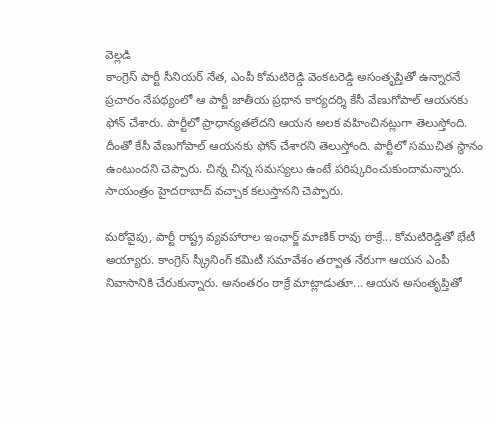వెల్లడి
కాంగ్రెస్ పార్టీ సీనియర్ నేత, ఎంపీ కోమటిరెడ్డి వెంకటరెడ్డి అసంతృప్తితో ఉన్నారనే ప్రచారం నేపథ్యంలో ఆ పార్టీ జాతీయ ప్రధాన కార్యదర్శి కేసీ వేణుగోపాల్ ఆయనకు ఫోన్ చేశారు. పార్టీలో ప్రాధాన్యతలేదని ఆయన అలక వహించినట్లుగా తెలుస్తోంది. దీంతో కేసీ వేణుగోపాల్ ఆయనకు ఫోన్ చేశారని తెలుస్తోంది. పార్టీలో సముచిత స్థానం ఉంటుందని చెప్పారు. చిన్న చిన్న సమస్యలు ఉంటే పరిష్కరించుకుందామన్నారు. సాయంత్రం హైదరాబాద్ వచ్చాక కలుస్తానని చెప్పారు.

మరోవైపు, పార్టీ రాష్ట్ర వ్యవహారాల ఇంఛార్జ్ మాణిక్ రావు ఠాక్రే... కోమటిరెడ్డితో భేటీ అయ్యారు. కాంగ్రెస్ స్క్రీనింగ్ కమిటీ సమావేశం తర్వాత నేరుగా ఆయన ఎంపీ నివాసానికి చేరుకున్నారు. అనంతరం ఠాక్రే మాట్లాడుతూ... ఆయన అసంతృప్తితో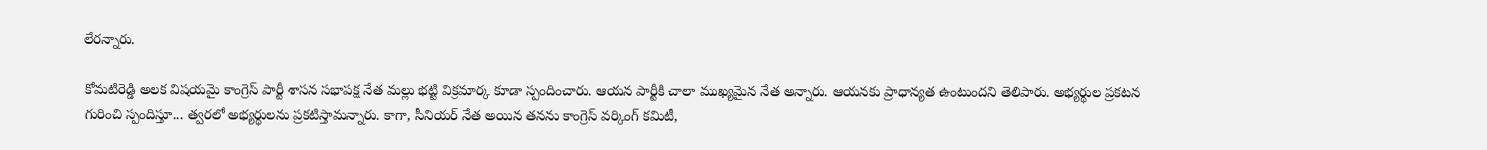లేరన్నారు.

కోమటిరెడ్డి అలక విషయమై కాంగ్రెస్ పార్టీ శాసన సభాపక్ష నేత మల్లు భట్టి విక్రమార్క కూడా స్పందించారు. ఆయన పార్టీకి చాలా ముఖ్యమైన నేత అన్నారు. ఆయనకు ప్రాధాన్యత ఉంటుందని తెలిపారు. అభ్యర్థుల ప్రకటన గురించి స్పందిస్తూ... త్వరలో అభ్యర్థులను ప్రకటిస్తామన్నారు. కాగా, సీనియర్ నేత అయిన తనను కాంగ్రెస్ వర్కింగ్ కమిటీ,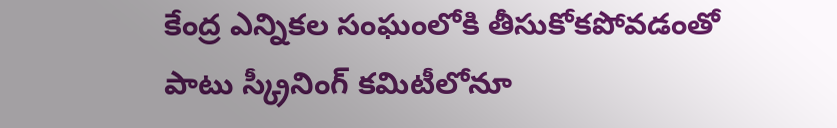కేంద్ర ఎన్నికల సంఘంలోకి తీసుకోకపోవడంతో పాటు స్క్రీనింగ్ కమిటీలోనూ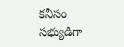కనీసం సభ్యుడిగా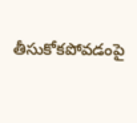తీసుకోకపోవడంపై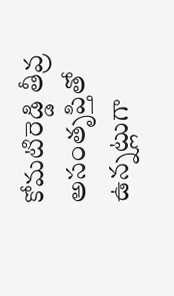కోమటిరెడ్డి తీవ్ర అసంతృప్తితో ఉన్నట్లుగా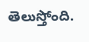తెలుస్తోంది.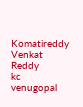Komatireddy Venkat Reddy
kc venugopal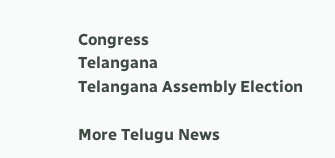Congress
Telangana
Telangana Assembly Election

More Telugu News